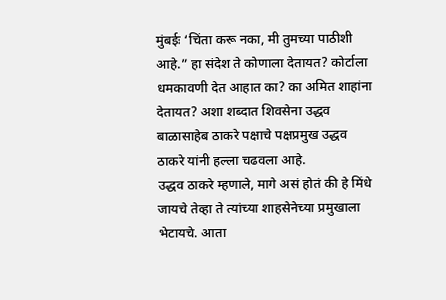मुंबईः ‘चिंता करू नका, मी तुमच्या पाठीशी आहे.” हा संदेश ते कोणाला देतायत? कोर्टाला धमकावणी देत आहात का? का अमित शाहांना देतायत? अशा शब्दात शिवसेना उद्धव बाळासाहेब ठाकरे पक्षाचे पक्षप्रमुख उद्धव ठाकरे यांनी हल्ला चढवला आहे.
उद्धव ठाकरे म्हणाले, मागे असं होतं की हे मिंधे जायचे तेव्हा ते त्यांच्या शाहसेनेच्या प्रमुखाला भेटायचे. आता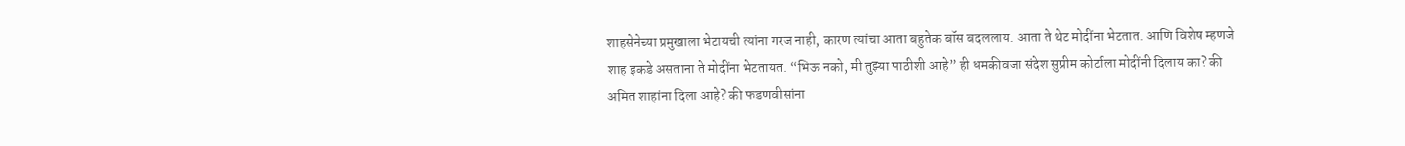शाहसेनेच्या प्रमुखाला भेटायची त्यांना गरज नाही, कारण त्यांचा आता बहुतेक बॉस बदललाय. आता ते थेट मोदींना भेटतात. आणि विशेष म्हणजे शाह इकडे असताना ते मोदींना भेटतायत. “भिऊ नको, मी तुझ्या पाठीशी आहे” ही धमकीवजा संदेश सुप्रीम कोर्टाला मोदींनी दिलाय का? की अमित शाहांना दिला आहे? की फडणवीसांना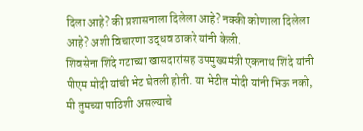दिला आहे? की प्रशासनाला दिलेला आहे? नक्की कोणाला दिलेला आहे? अशी विचारणा उद्धव ठाकरे यांनी केली.
शिवसेना शिंदे गटाच्या खासदारांसह उपमुख्यमंत्री एकनाथ शिंदे यांनी पीएम मोदी यांची भेट घेतली होती. या भेटीत मोदी यांनी भिऊ नको, मी तुमच्या पाठिशी असल्याचे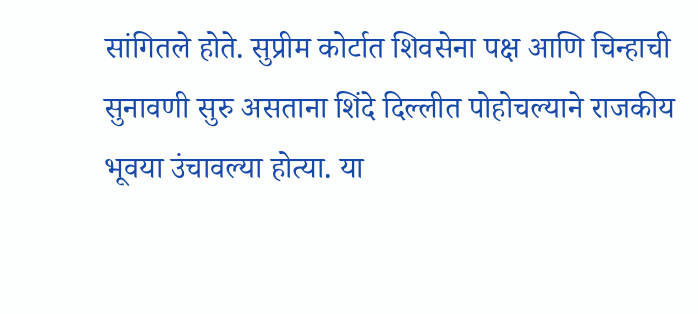सांगितले होते. सुप्रीम कोर्टात शिवसेना पक्ष आणि चिन्हाची सुनावणी सुरु असताना शिंदे दिल्लीत पोहोचल्याने राजकीय भूवया उंचावल्या होत्या. या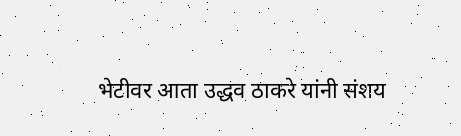भेटीवर आता उद्धव ठाकरे यांनी संशय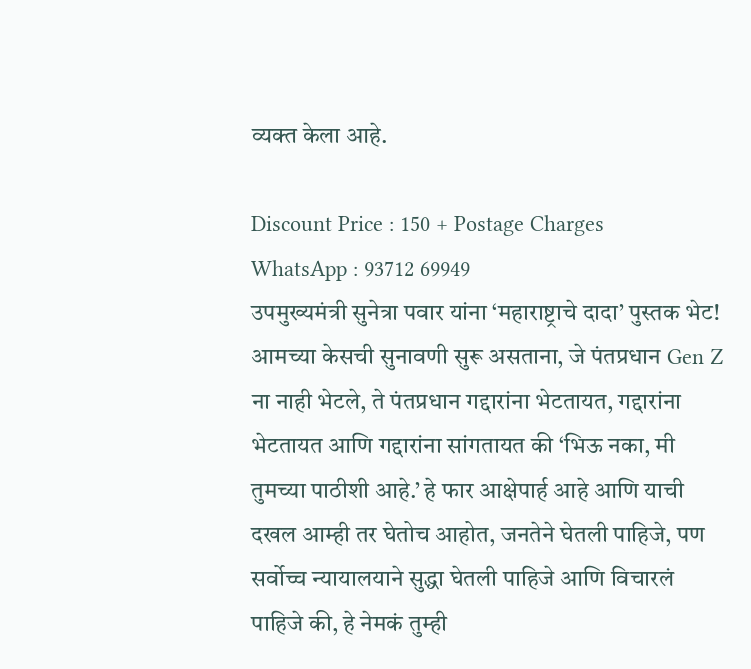व्यक्त केला आहे.

Discount Price : 150 + Postage Charges
WhatsApp : 93712 69949
उपमुख्यमंत्री सुनेत्रा पवार यांना ‘महाराष्ट्राचे दादा’ पुस्तक भेट!
आमच्या केसची सुनावणी सुरू असताना, जे पंतप्रधान Gen Z ना नाही भेटले, ते पंतप्रधान गद्दारांना भेटतायत, गद्दारांना भेटतायत आणि गद्दारांना सांगतायत की ‘भिऊ नका, मी तुमच्या पाठीशी आहे.’ हे फार आक्षेपार्ह आहे आणि याची दखल आम्ही तर घेतोच आहोत, जनतेने घेतली पाहिजे, पण सर्वोच्च न्यायालयाने सुद्धा घेतली पाहिजे आणि विचारलं पाहिजे की, हे नेमकं तुम्ही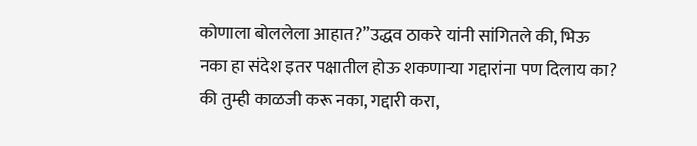कोणाला बोललेला आहात?”उद्धव ठाकरे यांनी सांगितले की, भिऊ नका हा संदेश इतर पक्षातील होऊ शकणाऱ्या गद्दारांना पण दिलाय का? की तुम्ही काळजी करू नका, गद्दारी करा,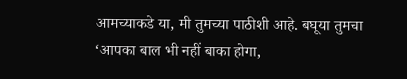आमच्याकडे या, मी तुमच्या पाठीशी आहे. बघूया तुमचा ‘आपका बाल भी नहीं बाका होगा,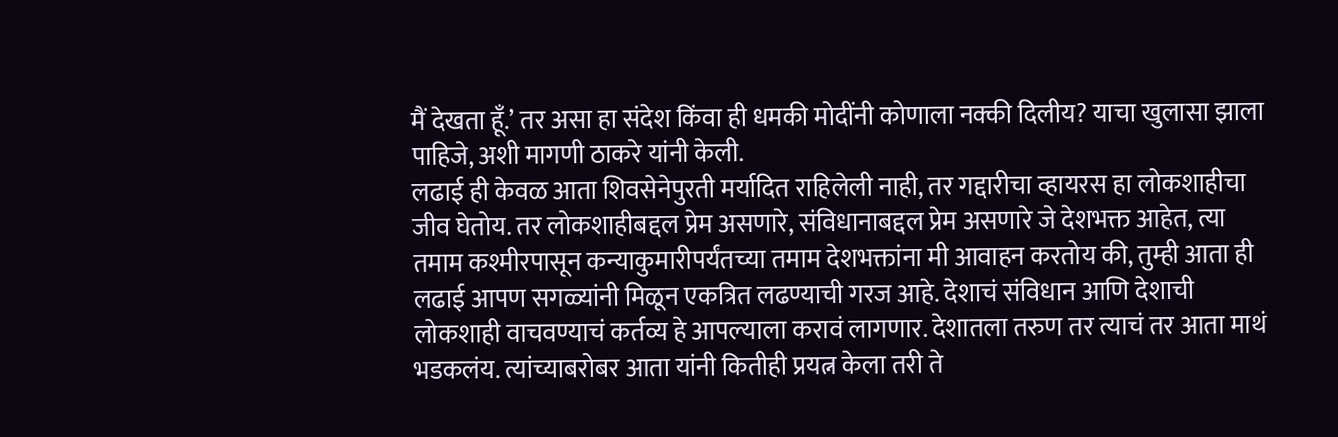मैं देखता हूँ.’ तर असा हा संदेश किंवा ही धमकी मोदींनी कोणाला नक्की दिलीय? याचा खुलासा झाला पाहिजे, अशी मागणी ठाकरे यांनी केली.
लढाई ही केवळ आता शिवसेनेपुरती मर्यादित राहिलेली नाही, तर गद्दारीचा व्हायरस हा लोकशाहीचा जीव घेतोय. तर लोकशाहीबद्दल प्रेम असणारे, संविधानाबद्दल प्रेम असणारे जे देशभक्त आहेत, त्या तमाम कश्मीरपासून कन्याकुमारीपर्यंतच्या तमाम देशभक्तांना मी आवाहन करतोय की, तुम्ही आता ही लढाई आपण सगळ्यांनी मिळून एकत्रित लढण्याची गरज आहे. देशाचं संविधान आणि देशाची लोकशाही वाचवण्याचं कर्तव्य हे आपल्याला करावं लागणार. देशातला तरुण तर त्याचं तर आता माथं भडकलंय. त्यांच्याबरोबर आता यांनी कितीही प्रयत्न केला तरी ते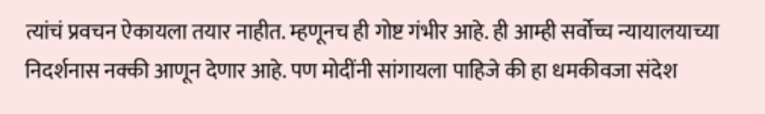त्यांचं प्रवचन ऐकायला तयार नाहीत. म्हणूनच ही गोष्ट गंभीर आहे. ही आम्ही सर्वोच्च न्यायालयाच्या निदर्शनास नक्की आणून देणार आहे. पण मोदींनी सांगायला पाहिजे की हा धमकीवजा संदेश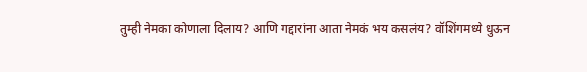तुम्ही नेमका कोणाला दिलाय? आणि गद्दारांना आता नेमकं भय कसलंय? वॉशिंगमध्ये धुऊन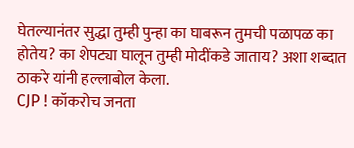घेतल्यानंतर सुद्धा तुम्ही पुन्हा का घाबरून तुमची पळापळ का होतेय? का शेपट्या घालून तुम्ही मोदींकडे जाताय? अशा शब्दात ठाकरे यांनी हल्लाबोल केला.
CJP ! कॉकरोच जनता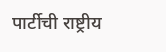पार्टीची राष्ट्रीय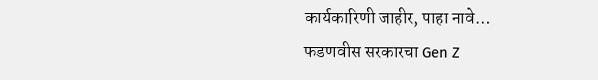कार्यकारिणी जाहीर, पाहा नावे…
फडणवीस सरकारचा Gen Z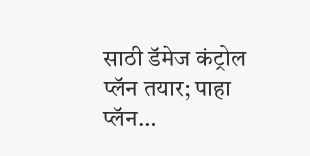साठी डॅमेज कंट्रोल प्लॅन तयार; पाहा प्लॅन…